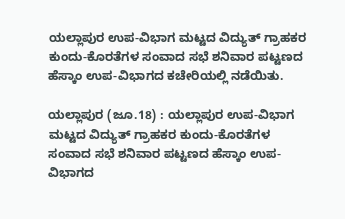ಯಲ್ಲಾಪುರ ಉಪ-ವಿಭಾಗ ಮಟ್ಟದ ವಿದ್ಯುತ್‌ ಗ್ರಾಹಕರ ಕುಂದು-ಕೊರತೆಗಳ ಸಂವಾದ ಸಭೆ ಶನಿವಾರ ಪಟ್ಟಣದ ಹೆಸ್ಕಾಂ ಉಪ-ವಿಭಾಗದ ಕಚೇರಿಯಲ್ಲಿ ನಡೆಯಿತು.

ಯಲ್ಲಾಪುರ (ಜೂ.18) : ಯಲ್ಲಾಪುರ ಉಪ-ವಿಭಾಗ ಮಟ್ಟದ ವಿದ್ಯುತ್‌ ಗ್ರಾಹಕರ ಕುಂದು-ಕೊರತೆಗಳ ಸಂವಾದ ಸಭೆ ಶನಿವಾರ ಪಟ್ಟಣದ ಹೆಸ್ಕಾಂ ಉಪ-ವಿಭಾಗದ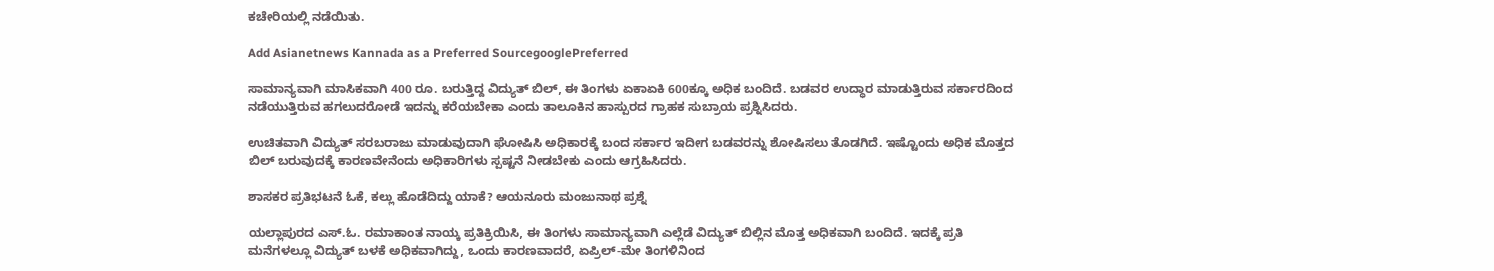ಕಚೇರಿಯಲ್ಲಿ ನಡೆಯಿತು.

Add Asianetnews Kannada as a Preferred SourcegooglePreferred

ಸಾಮಾನ್ಯವಾಗಿ ಮಾಸಿಕವಾಗಿ 400 ರೂ. ಬರುತ್ತಿದ್ದ ವಿದ್ಯುತ್‌ ಬಿಲ್‌, ಈ ತಿಂಗಳು ಏಕಾಏಕಿ 600ಕ್ಕೂ ಅಧಿಕ ಬಂದಿದೆ. ಬಡವರ ಉದ್ಧಾರ ಮಾಡುತ್ತಿರುವ ಸರ್ಕಾರದಿಂದ ನಡೆಯುತ್ತಿರುವ ಹಗಲುದರೋಡೆ ಇದನ್ನು ಕರೆಯಬೇಕಾ ಎಂದು ತಾಲೂಕಿನ ಹಾಸ್ಪುರದ ಗ್ರಾಹಕ ಸುಬ್ರಾಯ ಪ್ರಶ್ನಿಸಿದರು.

ಉಚಿತವಾಗಿ ವಿದ್ಯುತ್‌ ಸರಬರಾಜು ಮಾಡುವುದಾಗಿ ಘೋಷಿಸಿ ಅಧಿಕಾರಕ್ಕೆ ಬಂದ ಸರ್ಕಾರ ಇದೀಗ ಬಡವರನ್ನು ಶೋಷಿಸಲು ತೊಡಗಿದೆ. ಇಷ್ಟೊಂದು ಅಧಿಕ ಮೊತ್ತದ ಬಿಲ್‌ ಬರುವುದಕ್ಕೆ ಕಾರಣವೇನೆಂದು ಅಧಿಕಾರಿಗಳು ಸ್ಪಷ್ಟನೆ ನೀಡಬೇಕು ಎಂದು ಆಗ್ರಹಿಸಿದರು.

ಶಾಸಕರ ಪ್ರತಿಭಟನೆ ಓಕೆ, ಕಲ್ಲು ಹೊಡೆದಿದ್ದು ಯಾಕೆ? ಆಯನೂರು ಮಂಜುನಾಥ ಪ್ರಶ್ನೆ

ಯಲ್ಲಾಪುರದ ಎಸ್‌.ಓ. ರಮಾಕಾಂತ ನಾಯ್ಕ ಪ್ರತಿಕ್ರಿಯಿಸಿ, ಈ ತಿಂಗಳು ಸಾಮಾನ್ಯವಾಗಿ ಎಲ್ಲೆಡೆ ವಿದ್ಯುತ್‌ ಬಿಲ್ಲಿನ ಮೊತ್ತ ಅಧಿಕವಾಗಿ ಬಂದಿದೆ. ಇದಕ್ಕೆ ಪ್ರತಿ ಮನೆಗಳಲ್ಲೂ ವಿದ್ಯುತ್‌ ಬಳಕೆ ಅಧಿಕವಾಗಿದ್ದು, ಒಂದು ಕಾರಣವಾದರೆ, ಏಪ್ರಿಲ್‌-ಮೇ ತಿಂಗಳಿನಿಂದ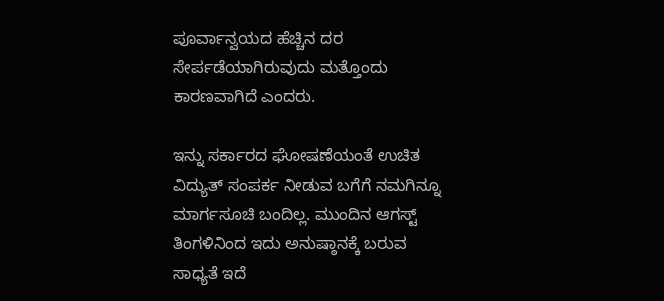ಪೂರ್ವಾನ್ವಯದ ಹೆಚ್ಚಿನ ದರ ಸೇರ್ಪಡೆಯಾಗಿರುವುದು ಮತ್ತೊಂದು ಕಾರಣವಾಗಿದೆ ಎಂದರು.

ಇನ್ನು ಸರ್ಕಾರದ ಘೋಷಣೆಯಂತೆ ಉಚಿತ ವಿದ್ಯುತ್‌ ಸಂಪರ್ಕ ನೀಡುವ ಬಗೆಗೆ ನಮಗಿನ್ನೂ ಮಾರ್ಗಸೂಚಿ ಬಂದಿಲ್ಲ. ಮುಂದಿನ ಆಗಸ್ಟ್‌ ತಿಂಗಳಿನಿಂದ ಇದು ಅನುಷ್ಠಾನಕ್ಕೆ ಬರುವ ಸಾಧ್ಯತೆ ಇದೆ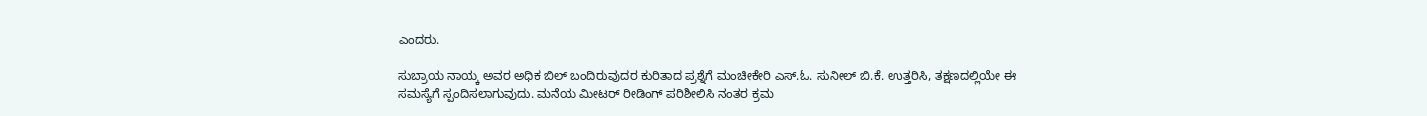ಎಂದರು.

ಸುಬ್ರಾಯ ನಾಯ್ಕ ಅವರ ಅಧಿಕ ಬಿಲ್‌ ಬಂದಿರುವುದರ ಕುರಿತಾದ ಪ್ರಶ್ನೆಗೆ ಮಂಚೀಕೇರಿ ಎಸ್‌.ಓ. ಸುನೀಲ್‌ ಬಿ.ಕೆ. ಉತ್ತರಿಸಿ, ತಕ್ಷಣದಲ್ಲಿಯೇ ಈ ಸಮಸ್ಯೆಗೆ ಸ್ಪಂದಿಸಲಾಗುವುದು. ಮನೆಯ ಮೀಟರ್‌ ರೀಡಿಂಗ್‌ ಪರಿಶೀಲಿಸಿ ನಂತರ ಕ್ರಮ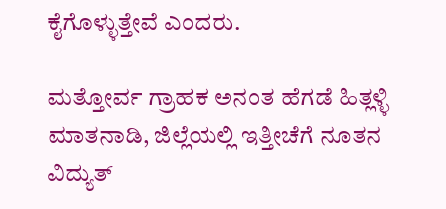ಕೈಗೊಳ್ಳುತ್ತೇವೆ ಎಂದರು.

ಮತ್ತೋರ್ವ ಗ್ರಾಹಕ ಅನಂತ ಹೆಗಡೆ ಹಿತ್ಲಳ್ಳಿ ಮಾತನಾಡಿ, ಜಿಲ್ಲೆಯಲ್ಲಿ ಇತ್ತೀಚೆಗೆ ನೂತನ ವಿದ್ಯುತ್‌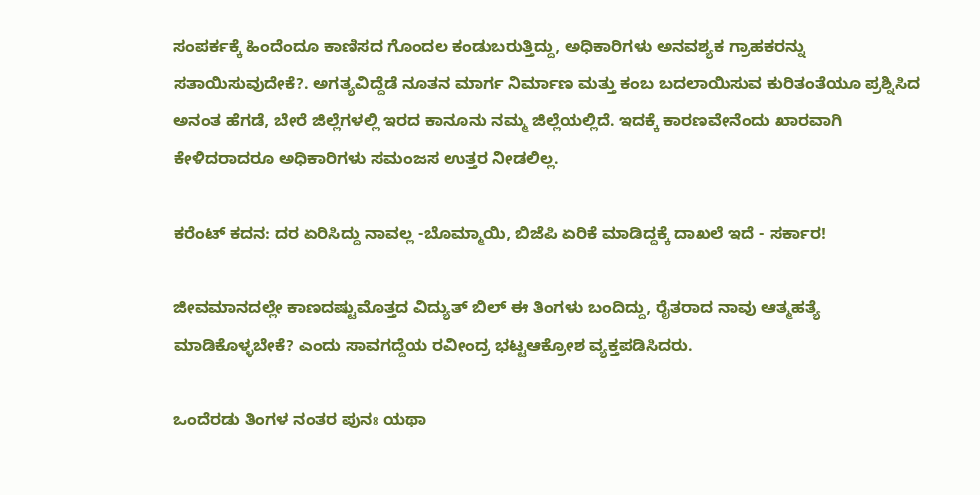ಸಂಪರ್ಕಕ್ಕೆ ಹಿಂದೆಂದೂ ಕಾಣಿಸದ ಗೊಂದಲ ಕಂಡುಬರುತ್ತಿದ್ದು, ಅಧಿಕಾರಿಗಳು ಅನವಶ್ಯಕ ಗ್ರಾಹಕರನ್ನು ಸತಾಯಿಸುವುದೇಕೆ?. ಅಗತ್ಯವಿದ್ದೆಡೆ ನೂತನ ಮಾರ್ಗ ನಿರ್ಮಾಣ ಮತ್ತು ಕಂಬ ಬದಲಾಯಿಸುವ ಕುರಿತಂತೆಯೂ ಪ್ರಶ್ನಿಸಿದ ಅನಂತ ಹೆಗಡೆ, ಬೇರೆ ಜಿಲ್ಲೆಗಳಲ್ಲಿ ಇರದ ಕಾನೂನು ನಮ್ಮ ಜಿಲ್ಲೆಯಲ್ಲಿದೆ. ಇದಕ್ಕೆ ಕಾರಣವೇನೆಂದು ಖಾರವಾಗಿ ಕೇಳಿದರಾದರೂ ಅಧಿಕಾರಿಗಳು ಸಮಂಜಸ ಉತ್ತರ ನೀಡಲಿಲ್ಲ.

ಕರೆಂಟ್ ಕದನ: ದರ ಏರಿಸಿದ್ದು ನಾವಲ್ಲ -ಬೊಮ್ಮಾಯಿ, ಬಿಜೆಪಿ ಏರಿಕೆ ಮಾಡಿದ್ದಕ್ಕೆ ದಾಖಲೆ ಇದೆ - ಸರ್ಕಾರ!

ಜೀವಮಾನದಲ್ಲೇ ಕಾಣದಷ್ಟುಮೊತ್ತದ ವಿದ್ಯುತ್‌ ಬಿಲ್‌ ಈ ತಿಂಗಳು ಬಂದಿದ್ದು, ರೈತರಾದ ನಾವು ಆತ್ಮಹತ್ಯೆ ಮಾಡಿಕೊಳ್ಳಬೇಕೆ? ಎಂದು ಸಾವಗದ್ದೆಯ ರವೀಂದ್ರ ಭಟ್ಟಆಕ್ರೋಶ ವ್ಯಕ್ತಪಡಿಸಿದರು.

ಒಂದೆರಡು ತಿಂಗಳ ನಂತರ ಪುನಃ ಯಥಾ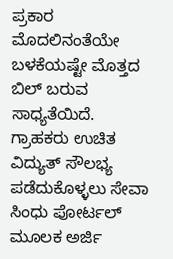ಪ್ರಕಾರ ಮೊದಲಿನಂತೆಯೇ ಬಳಕೆಯಷ್ಟೇ ಮೊತ್ತದ ಬಿಲ್‌ ಬರುವ ಸಾಧ್ಯತೆಯಿದೆ. ಗ್ರಾಹಕರು ಉಚಿತ ವಿದ್ಯುತ್‌ ಸೌಲಭ್ಯ ಪಡೆದುಕೊಳ್ಳಲು ಸೇವಾ ಸಿಂಧು ಪೋರ್ಟಲ್‌ ಮೂಲಕ ಅರ್ಜಿ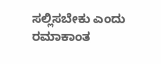ಸಲ್ಲಿಸಬೇಕು ಎಂದು ರಮಾಕಾಂತ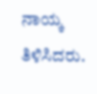ನಾಯ್ಕ ತಿಳಿಸಿದರು.